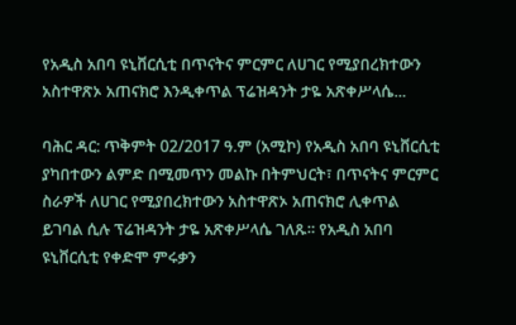የአዲስ አበባ ዩኒቨርሲቲ በጥናትና ምርምር ለሀገር የሚያበረክተውን አስተዋጽኦ አጠናክሮ እንዲቀጥል ፕሬዝዳንት ታዬ አጽቀሥላሴ...

ባሕር ዳር: ጥቅምት 02/2017 ዓ.ም (አሚኮ) የአዲስ አበባ ዩኒቨርሲቲ ያካበተውን ልምድ በሚመጥን መልኩ በትምህርት፣ በጥናትና ምርምር ስራዎች ለሀገር የሚያበረክተውን አስተዋጽኦ አጠናክሮ ሊቀጥል ይገባል ሲሉ ፕሬዝዳንት ታዬ አጽቀሥላሴ ገለጹ። የአዲስ አበባ ዩኒቨርሲቲ የቀድሞ ምሩቃን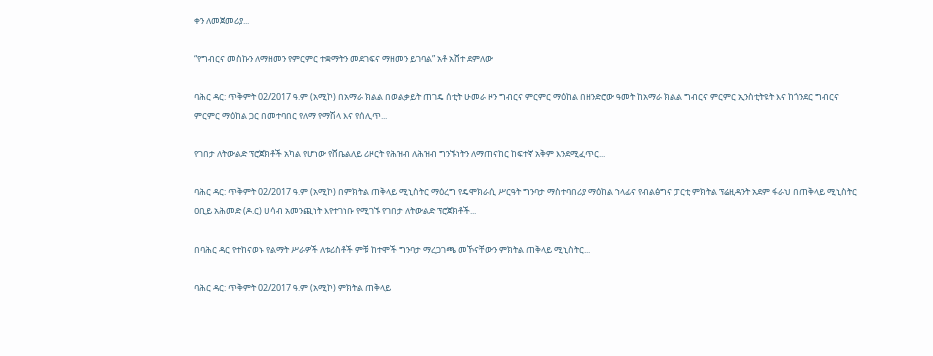ቀን ለመጀመሪያ...

“የግብርና መስኩን ለማዘመን የምርምር ተቋማትን መደገፍና ማዘመን ይገባል” አቶ አሸተ ደምለው

ባሕር ዳር: ጥቅምት 02/2017 ዓ.ም (አሚኮ) በአማራ ክልል በወልቃይት ጠገዴ ሰቲት ሁመራ ዞን ግብርና ምርምር ማዕከል በዘንድሮው ዓመት ከአማራ ክልል ግብርና ምርምር ኢንስቲትዩት እና ከጎንደር ግብርና ምርምር ማዕከል ጋር በመተባበር የለማ የማሽላ እና የሰሊጥ...

የገበታ ለትውልድ ፕሮጀክቶች አካል የሆነው የሸቤልለይ ሪዞርት የሕዝብ ለሕዝብ ግንኙነትን ለማጠናከር ከፍተኛ አቅም እንደሚፈጥር...

ባሕር ዳር: ጥቅምት 02/2017 ዓ.ም (አሚኮ) በምክትል ጠቅላይ ሚኒስትር ማዕረግ የዴሞክራሲ ሥርዓት ግንባታ ማስተባበሪያ ማዕከል ኀላፊና የብልፅግና ፓርቲ ምክትል ፕሬዚዳንት አደም ፋራህ በጠቅላይ ሚኒስትር ዐቢይ አሕመድ (ዶ.ር) ሀሳብ አመንጪነት እየተገነቡ የሚገኙ የገበታ ለትውልድ ፕሮጀክቶች...

በባሕር ዳር የተከናወኑ የልማት ሥራዎች ለቱሪስቶች ምቹ ከተሞች ግንባታ ማረጋገጫ መኾናቸውን ምክትል ጠቅላይ ሚኒስትር...

ባሕር ዳር: ጥቅምት 02/2017 ዓ.ም (አሚኮ) ምክትል ጠቅላይ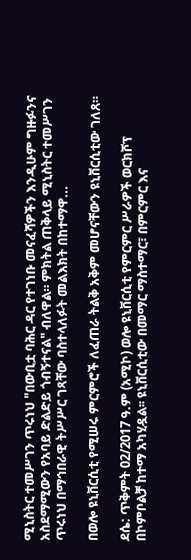ሚኒስትር ተመሥገን ጥሩነህ "በውቢቷ ባሕር ዳር የተገነቡ መናፈሻዎችን እንዲሁም ግዙፉንና አስደማሚውን የአባይ ድልድይ ጎብኝተናል" ብለዋል። ምክትል ጠቅላይ ሚኒስትር ተመሥገን ጥሩነህ በማኅበራዊ ትሥሥር ገጻቸው ባስተላለፉት መልእክት በከተማዋ...

በወሎ ዩኒቨርሲቲ የሚሠሩ ምርምሮች ለፈጠራ ትልቅ አቅም መሆናቸውን ዩኒቨርሲቲው ገለጸ።

ደሴ: ጥቅምት 02/2017 ዓ.ም (አሚኮ) ወሎ ዩኒቨርሲቲ የምርምር ሥራዎች ወርክሾፕ በኮምቦልቻ ከተማ አካሂዷል፡፡ ዩኒቨርሲቲው በመማር ማስተማር፣ በምርምር እና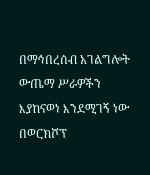በማኅበረሰብ አገልግሎት ውጤማ ሥራዎችን እያከናወነ እንደሚገኝ ነው በወርክሾፕ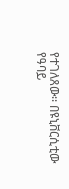የተገለጸው፡፡ በዩኒቨርሲቲው የዓባይ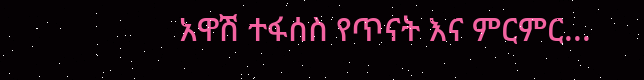አዋሽ ተፋሰስ የጥናት እና ምርምር...